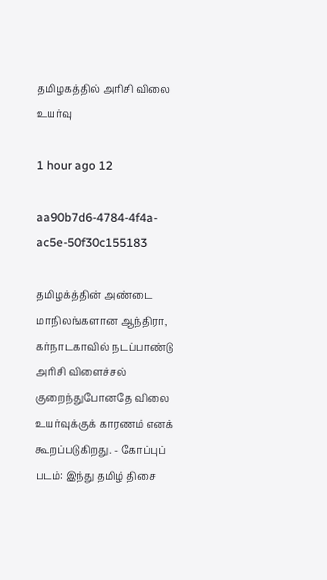தமிழகத்தில் அரிசி விலை உயர்வு

1 hour ago 12

aa90b7d6-4784-4f4a-ac5e-50f30c155183

தமிழக்த்தின் அண்டை மாநிலங்களான ஆந்திரா, கர்நாடகாவில் நடப்பாண்டு அரிசி விளைச்சல் குறைந்துபோனதே விலை உயர்வுக்குக் காரணம் எனக் கூறப்படுகிறது. - கோப்புப் படம்: இந்து தமிழ் திசை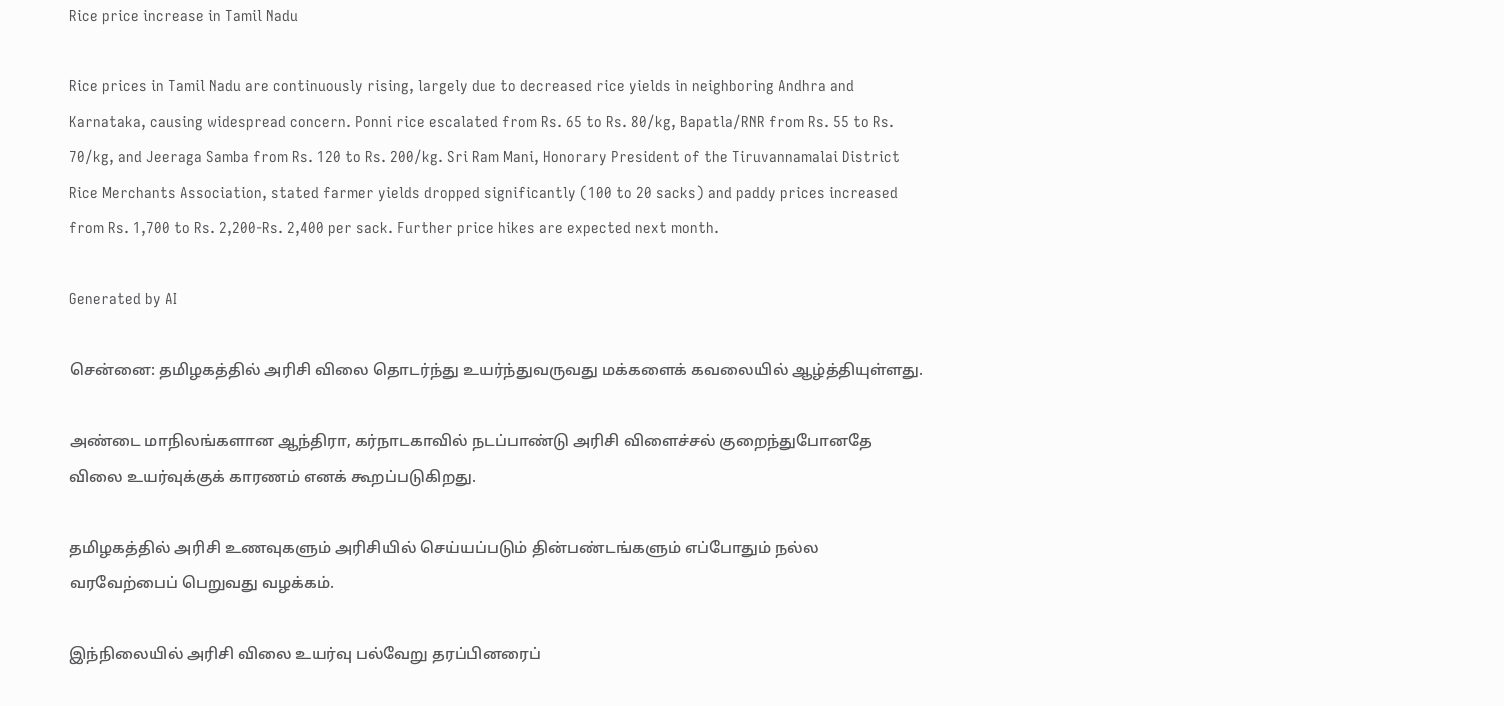Rice price increase in Tamil Nadu

Rice prices in Tamil Nadu are continuously rising, largely due to decreased rice yields in neighboring Andhra and Karnataka, causing widespread concern. Ponni rice escalated from Rs. 65 to Rs. 80/kg, Bapatla/RNR from Rs. 55 to Rs. 70/kg, and Jeeraga Samba from Rs. 120 to Rs. 200/kg. Sri Ram Mani, Honorary President of the Tiruvannamalai District Rice Merchants Association, stated farmer yields dropped significantly (100 to 20 sacks) and paddy prices increased from Rs. 1,700 to Rs. 2,200-Rs. 2,400 per sack. Further price hikes are expected next month.

Generated by AI

சென்னை: தமிழகத்தில் அரிசி விலை தொடர்ந்து உயர்ந்துவருவது மக்களைக் கவலையில் ஆழ்த்தியுள்ளது.

அண்டை மாநிலங்களான ஆந்திரா, கர்நாடகாவில் நடப்பாண்டு அரிசி விளைச்சல் குறைந்துபோனதே விலை உயர்வுக்குக் காரணம் எனக் கூறப்படுகிறது.

தமிழகத்தில் அரிசி உணவுகளும் அரிசியில் செய்யப்படும் தின்பண்டங்களும் எப்போதும் நல்ல வரவேற்பைப் பெறுவது வழக்கம்.

இந்நிலையில் அரிசி விலை உயர்வு பல்வேறு தரப்பினரைப்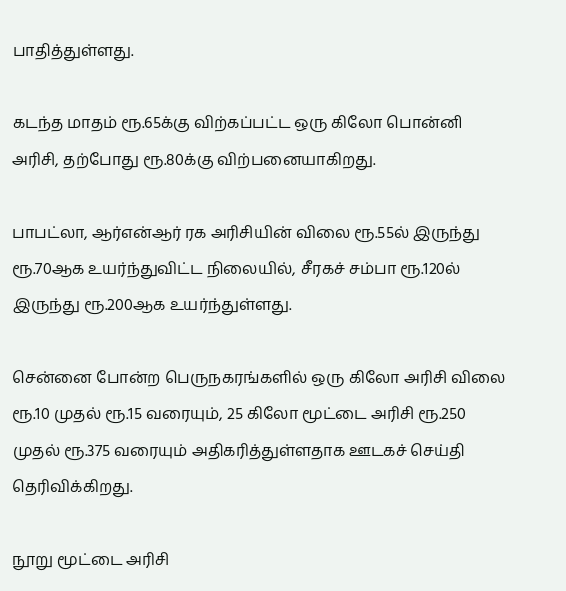பாதித்துள்ளது.

கடந்த மாதம் ரூ.65க்கு விற்கப்பட்ட ஒரு கிலோ பொன்னி அரிசி, தற்போது ரூ.80க்கு விற்பனையாகிறது.

பாபட்லா, ஆர்என்ஆர் ரக அரிசியின் விலை ரூ.55ல் இருந்து ரூ.70ஆக உயர்ந்துவிட்ட நிலையில், சீரகச் சம்பா ரூ.120ல் இருந்து ரூ.200ஆக உயர்ந்துள்ளது.

சென்னை போன்ற பெருநகரங்களில் ஒரு கிலோ அரிசி விலை ரூ.10 முதல் ரூ.15 வரையும், 25 கிலோ மூட்டை அரிசி ரூ.250 முதல் ரூ.375 வரையும் அதிகரித்துள்ளதாக ஊடகச் செய்தி தெரிவிக்கிறது.

நூறு மூட்டை அரிசி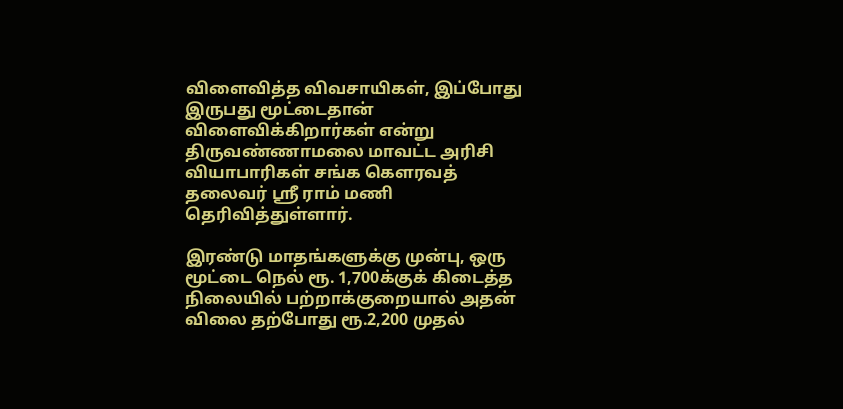விளைவித்த விவசாயிகள், இப்போது இருபது மூட்டைதான் விளைவிக்கிறார்கள் என்று திருவண்ணாமலை மாவட்ட அரிசி வியாபாரிகள் சங்க கௌரவத் தலைவர் ஸ்ரீ ராம் மணி தெரிவித்துள்ளார்.

இரண்டு மாதங்களுக்கு முன்பு, ஒரு மூட்டை நெல் ரூ. 1,700க்குக் கிடைத்த நிலையில் பற்றாக்குறையால் அதன் விலை தற்போது ரூ.2,200 முதல்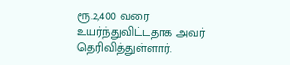ரூ.2,400 வரை உயர்ந்துவிட்டதாக அவர் தெரிவித்துள்ளார்.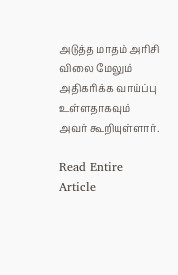அடுத்த மாதம் அரிசி விலை மேலும் அதிகரிக்க வாய்ப்பு உள்ளதாகவும் அவர் கூறியுள்ளார்.

Read Entire Article